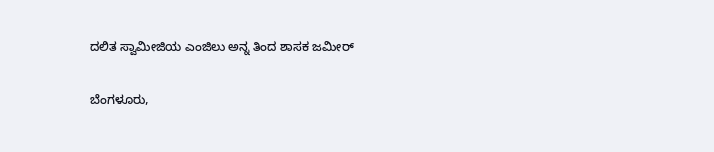ದಲಿತ ಸ್ವಾಮೀಜಿಯ ಎಂಜಿಲು ಅನ್ನ ತಿಂದ ಶಾಸಕ ಜಮೀರ್

ಬೆಂಗಳೂರು,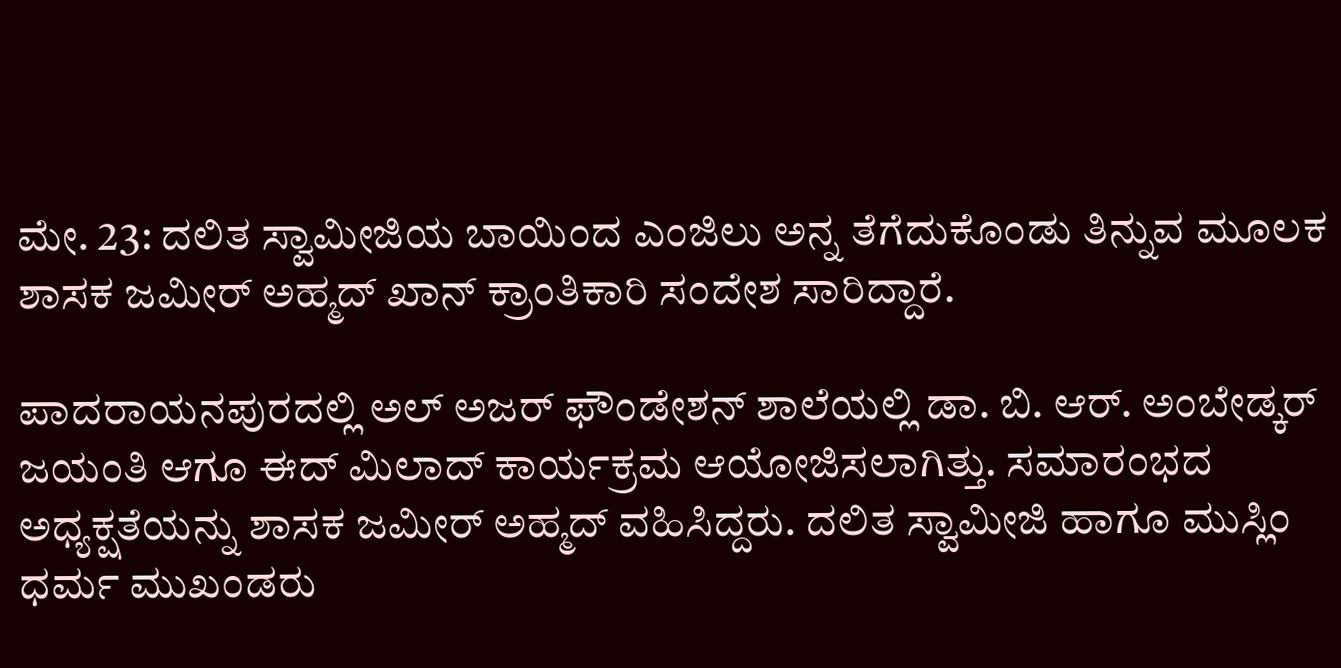ಮೇ. 23: ದಲಿತ ಸ್ವಾಮೀಜಿಯ ಬಾಯಿಂದ ಎಂಜಿಲು ಅನ್ನ ತೆಗೆದುಕೊಂಡು ತಿನ್ನುವ ಮೂಲಕ ಶಾಸಕ ಜಮೀರ್ ಅಹ್ಮದ್ ಖಾನ್ ಕ್ರಾಂತಿಕಾರಿ ಸಂದೇಶ ಸಾರಿದ್ದಾರೆ.

ಪಾದರಾಯನಪುರದಲ್ಲಿ ಅಲ್ ಅಜರ್ ಫೌಂಡೇಶನ್ ಶಾಲೆಯಲ್ಲಿ ಡಾ. ಬಿ. ಆರ್. ಅಂಬೇಡ್ಕರ್ ಜಯಂತಿ ಆಗೂ ಈದ್ ಮಿಲಾದ್ ಕಾರ್ಯಕ್ರಮ ಆಯೋಜಿಸಲಾಗಿತ್ತು. ಸಮಾರಂಭದ ಅಧ್ಯಕ್ಷತೆಯನ್ನು ಶಾಸಕ ಜಮೀರ್ ಅಹ್ಮದ್ ವಹಿಸಿದ್ದರು. ದಲಿತ ಸ್ವಾಮೀಜಿ ಹಾಗೂ ಮುಸ್ಲಿಂ ಧರ್ಮ ಮುಖಂಡರು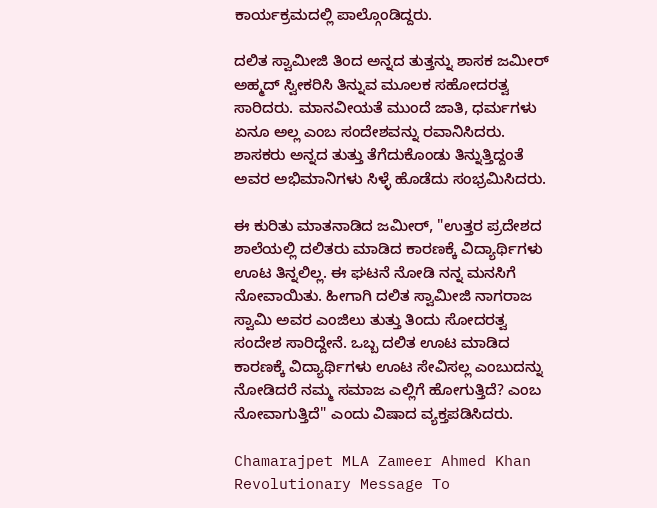ಕಾರ್ಯಕ್ರಮದಲ್ಲಿ ಪಾಲ್ಗೊಂಡಿದ್ದರು.

ದಲಿತ ಸ್ವಾಮೀಜಿ ತಿಂದ ಅನ್ನದ ತುತ್ತನ್ನು ಶಾಸಕ ಜಮೀರ್ ಅಹ್ಮದ್ ಸ್ವೀಕರಿಸಿ ತಿನ್ನುವ ಮೂಲಕ ಸಹೋದರತ್ವ ಸಾರಿದರು. ಮಾನವೀಯತೆ ಮುಂದೆ ಜಾತಿ, ಧರ್ಮಗಳು ಏನೂ ಅಲ್ಲ ಎಂಬ ಸಂದೇಶವನ್ನು ರವಾನಿಸಿದರು. ಶಾಸಕರು ಅನ್ನದ ತುತ್ತು ತೆಗೆದುಕೊಂಡು ತಿನ್ನುತ್ತಿದ್ದಂತೆ ಅವರ ಅಭಿಮಾನಿಗಳು ಸಿಳ್ಳೆ ಹೊಡೆದು ಸಂಭ್ರಮಿಸಿದರು.

ಈ ಕುರಿತು ಮಾತನಾಡಿದ ಜಮೀರ್, "ಉತ್ತರ ಪ್ರದೇಶದ ಶಾಲೆಯಲ್ಲಿ ದಲಿತರು ಮಾಡಿದ ಕಾರಣಕ್ಕೆ ವಿದ್ಯಾರ್ಥಿಗಳು ಊಟ ತಿನ್ನಲಿಲ್ಲ. ಈ ಘಟನೆ ನೋಡಿ ನನ್ನ ಮನಸಿಗೆ ನೋವಾಯಿತು. ಹೀಗಾಗಿ ದಲಿತ ಸ್ವಾಮೀಜಿ ನಾಗರಾಜ ಸ್ವಾಮಿ ಅವರ ಎಂಜಿಲು ತುತ್ತು ತಿಂದು ಸೋದರತ್ವ ಸಂದೇಶ ಸಾರಿದ್ದೇನೆ. ಒಬ್ಬ ದಲಿತ ಊಟ ಮಾಡಿದ ಕಾರಣಕ್ಕೆ ವಿದ್ಯಾರ್ಥಿಗಳು ಊಟ ಸೇವಿಸಲ್ಲ ಎಂಬುದನ್ನು ನೋಡಿದರೆ ನಮ್ಮ ಸಮಾಜ ಎಲ್ಲಿಗೆ ಹೋಗುತ್ತಿದೆ? ಎಂಬ ನೋವಾಗುತ್ತಿದೆ" ಎಂದು ವಿಷಾದ ವ್ಯಕ್ತಪಡಿಸಿದರು.

Chamarajpet MLA Zameer Ahmed Khan Revolutionary Message To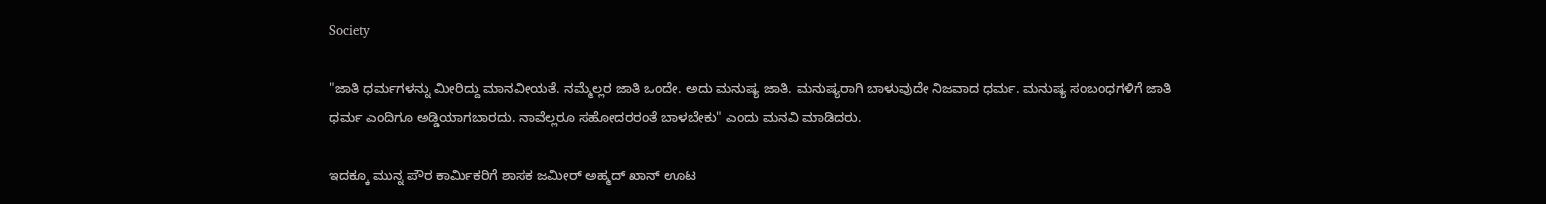Society

"ಜಾತಿ ಧರ್ಮಗಳನ್ನು ಮೀರಿದ್ದು ಮಾನವೀಯತೆ. ನಮ್ಮೆಲ್ಲರ ಜಾತಿ ಒಂದೇ. ಅದು ಮನುಷ್ಯ ಜಾತಿ. ಮನುಷ್ಯರಾಗಿ ಬಾಳುವುದೇ ನಿಜವಾದ ಧರ್ಮ. ಮನುಷ್ಯ ಸಂಬಂಧಗಳಿಗೆ ಜಾತಿ ಧರ್ಮ ಎಂದಿಗೂ ಅಡ್ಡಿಯಾಗಬಾರದು. ನಾವೆಲ್ಲರೂ ಸಹೋದರರಂತೆ ಬಾಳಬೇಕು" ಎಂದು ಮನವಿ ಮಾಡಿದರು.

ಇದಕ್ಕೂ ಮುನ್ನ ಪೌರ ಕಾರ್ಮಿಕರಿಗೆ ಶಾಸಕ ಜಮೀರ್ ಅಹ್ಮದ್ ಖಾನ್ ಊಟ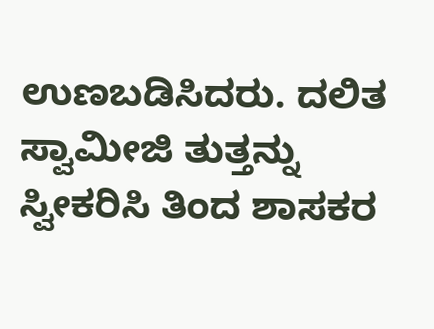ಉಣಬಡಿಸಿದರು. ದಲಿತ ಸ್ವಾಮೀಜಿ ತುತ್ತನ್ನು ಸ್ವೀಕರಿಸಿ ತಿಂದ ಶಾಸಕರ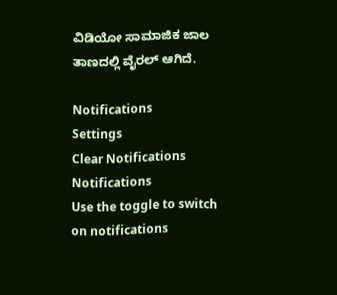ವಿಡಿಯೋ ಸಾಮಾಜಿಕ ಜಾಲ ತಾಣದಲ್ಲಿ ವೈರಲ್ ಆಗಿದೆ.

Notifications
Settings
Clear Notifications
Notifications
Use the toggle to switch on notifications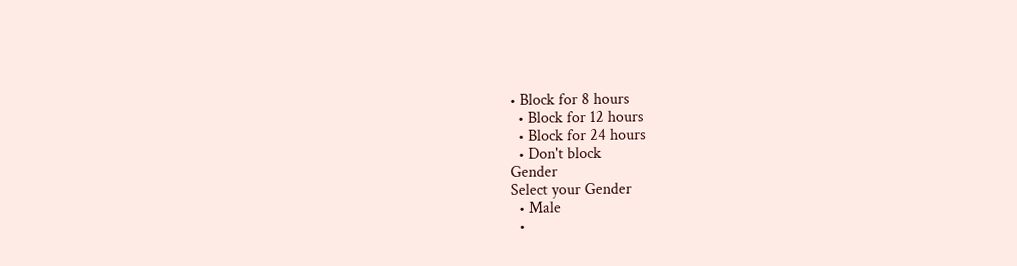• Block for 8 hours
  • Block for 12 hours
  • Block for 24 hours
  • Don't block
Gender
Select your Gender
  • Male
  •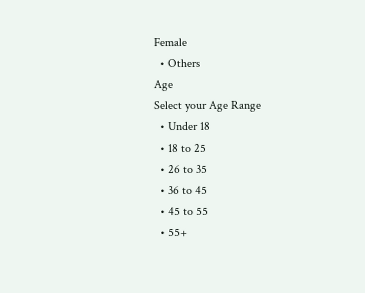Female
  • Others
Age
Select your Age Range
  • Under 18
  • 18 to 25
  • 26 to 35
  • 36 to 45
  • 45 to 55
  • 55+